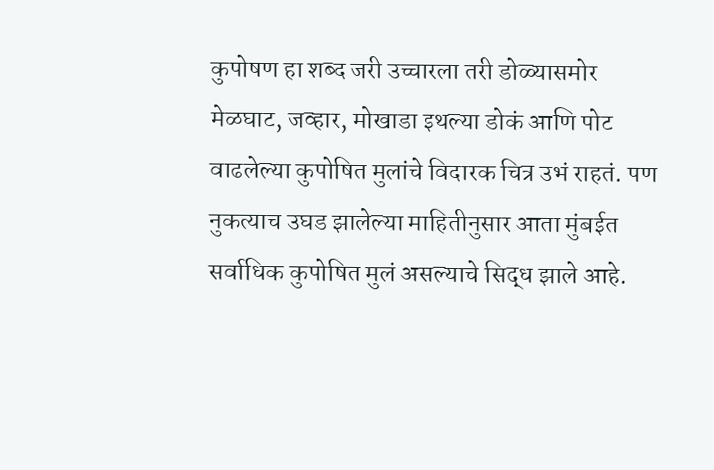कुपोषण हा शब्द जरी उच्चारला तरी डोळ्यासमोर मेळघाट, जव्हार, मोखाडा इथल्या डोकं आणि पोट वाढलेल्या कुपोषित मुलांचे विदारक चित्र उभं राहतं. पण नुकत्याच उघड झालेल्या माहितीनुसार आता मुंबईत सर्वाधिक कुपोषित मुलं असल्याचे सिद्ध झाले आहे.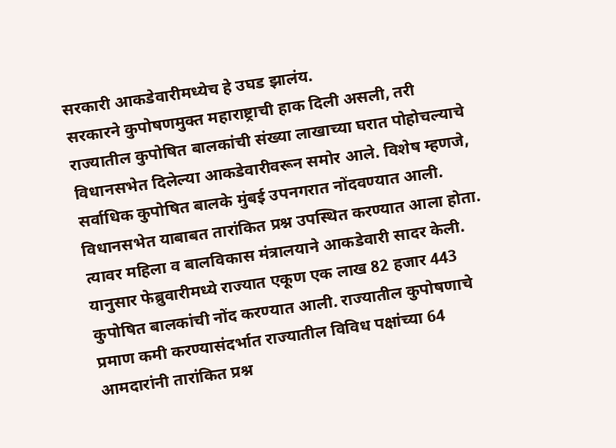सरकारी आकडेवारीमध्येच हे उघड झालंय.
सरकारने कुपोषणमुक्त महाराष्ट्राची हाक दिली असली, तरी राज्यातील कुपोषित बालकांची संख्या लाखाच्या घरात पोहोचल्याचे विधानसभेत दिलेल्या आकडेवारीवरून समोर आले. विशेष म्हणजे, सर्वाधिक कुपोषित बालके मुंबई उपनगरात नोंदवण्यात आली.
विधानसभेत याबाबत तारांकित प्रश्न उपस्थित करण्यात आला होता. त्यावर महिला व बालविकास मंत्रालयाने आकडेवारी सादर केली. यानुसार फेब्रुवारीमध्ये राज्यात एकूण एक लाख 82 हजार 443 कुपोषित बालकांची नोंद करण्यात आली. राज्यातील कुपोषणाचे प्रमाण कमी करण्यासंदर्भात राज्यातील विविध पक्षांच्या 64 आमदारांनी तारांकित प्रश्न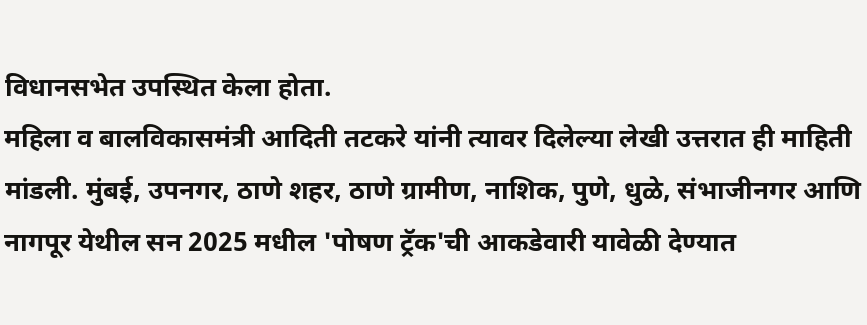विधानसभेत उपस्थित केला होता.
महिला व बालविकासमंत्री आदिती तटकरे यांनी त्यावर दिलेल्या लेखी उत्तरात ही माहिती मांडली. मुंबई, उपनगर, ठाणे शहर, ठाणे ग्रामीण, नाशिक, पुणे, धुळे, संभाजीनगर आणि नागपूर येथील सन 2025 मधील 'पोषण ट्रॅक'ची आकडेवारी यावेळी देण्यात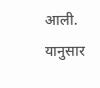आली.
यानुसार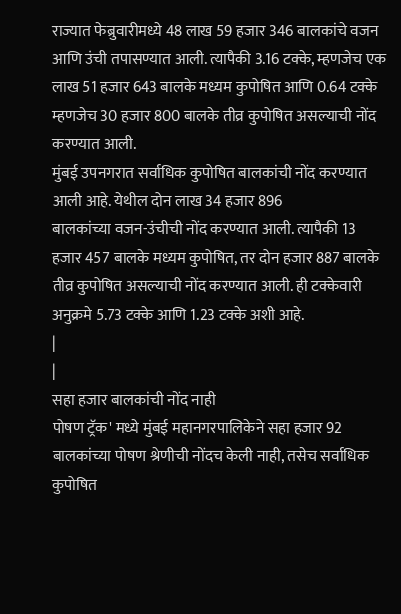राज्यात फेब्रुवारीमध्ये 48 लाख 59 हजार 346 बालकांचे वजन आणि उंची तपासण्यात आली. त्यापैकी 3.16 टक्के, म्हणजेच एक लाख 51 हजार 643 बालके मध्यम कुपोषित आणि 0.64 टक्के म्हणजेच 30 हजार 800 बालके तीव्र कुपोषित असल्याची नोंद करण्यात आली.
मुंबई उपनगरात सर्वाधिक कुपोषित बालकांची नोंद करण्यात आली आहे. येथील दोन लाख 34 हजार 896
बालकांच्या वजन-उंचीची नोंद करण्यात आली. त्यापैकी 13 हजार 457 बालके मध्यम कुपोषित, तर दोन हजार 887 बालके तीव्र कुपोषित असल्याची नोंद करण्यात आली. ही टक्केवारी अनुक्रमे 5.73 टक्के आणि 1.23 टक्के अशी आहे.
|
|
सहा हजार बालकांची नोंद नाही
पोषण ट्रॅक' मध्ये मुंबई महानगरपालिकेने सहा हजार 92 बालकांच्या पोषण श्रेणीची नोंदच केली नाही, तसेच सर्वाधिक कुपोषित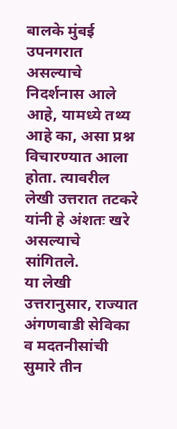बालके मुंबई उपनगरात असल्याचे निदर्शनास आले आहे, यामध्ये तथ्य आहे का, असा प्रश्न विचारण्यात आला होता. त्यावरील लेखी उत्तरात तटकरे यांनी हे अंशतः खरे असल्याचे सांगितले.
या लेखी उत्तरानुसार, राज्यात अंगणवाडी सेविका व मदतनीसांची सुमारे तीन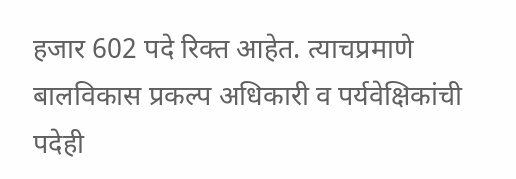हजार 602 पदे रिक्त आहेत. त्याचप्रमाणे बालविकास प्रकल्प अधिकारी व पर्यवेक्षिकांची पदेही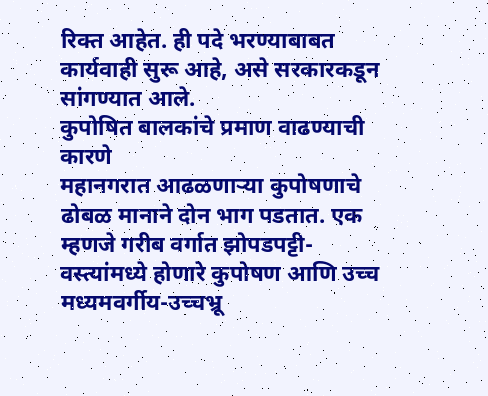रिक्त आहेत. ही पदे भरण्याबाबत कार्यवाही सुरू आहे, असे सरकारकडून सांगण्यात आले.
कुपोषित बालकांचे प्रमाण वाढण्याची कारणे
महानगरात आढळणाऱ्या कुपोषणाचे ढोबळ मानाने दोन भाग पडतात. एक म्हणजे गरीब वर्गात झोपडपट्टी-वस्त्यांमध्ये होणारे कुपोषण आणि उच्च मध्यमवर्गीय-उच्चभ्रू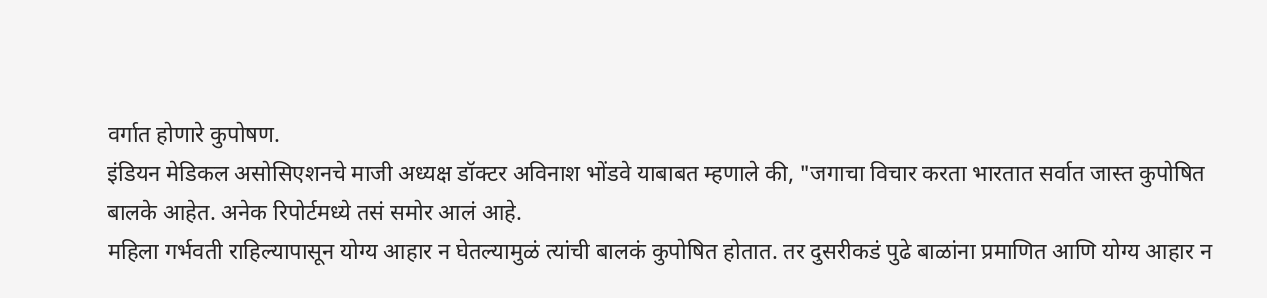वर्गात होणारे कुपोषण.
इंडियन मेडिकल असोसिएशनचे माजी अध्यक्ष डॉक्टर अविनाश भोंडवे याबाबत म्हणाले की, "जगाचा विचार करता भारतात सर्वात जास्त कुपोषित बालके आहेत. अनेक रिपोर्टमध्ये तसं समोर आलं आहे.
महिला गर्भवती राहिल्यापासून योग्य आहार न घेतल्यामुळं त्यांची बालकं कुपोषित होतात. तर दुसरीकडं पुढे बाळांना प्रमाणित आणि योग्य आहार न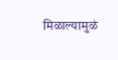मिळाल्यामुळं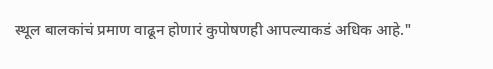स्थूल बालकांचं प्रमाण वाढून होणारं कुपोषणही आपल्याकडं अधिक आहे."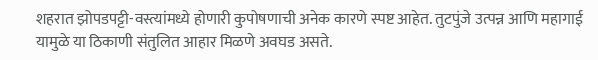शहरात झोपडपट्टी-वस्त्यांमध्ये होणारी कुपोषणाची अनेक कारणे स्पष्ट आहेत. तुटपुंजे उत्पन्न आणि महागाई यामुळे या ठिकाणी संतुलित आहार मिळणे अवघड असते.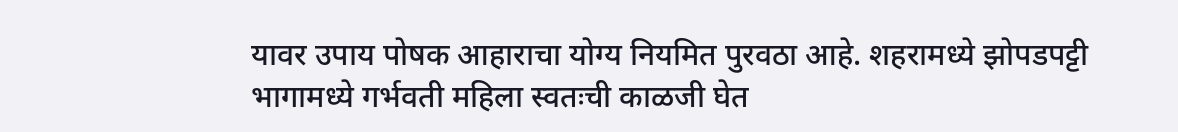यावर उपाय पोषक आहाराचा योग्य नियमित पुरवठा आहे. शहरामध्ये झोपडपट्टी भागामध्ये गर्भवती महिला स्वतःची काळजी घेत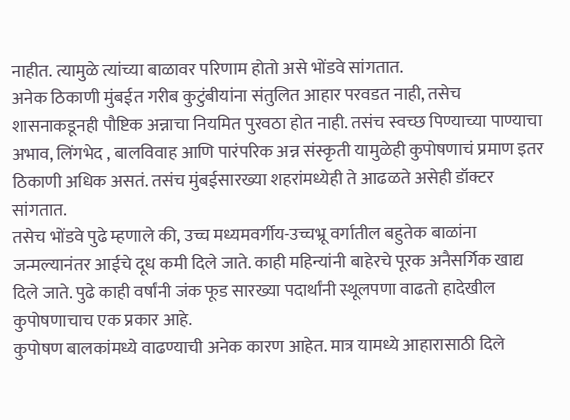नाहीत. त्यामुळे त्यांच्या बाळावर परिणाम होतो असे भोंडवे सांगतात.
अनेक ठिकाणी मुंबईत गरीब कुटुंबीयांना संतुलित आहार परवडत नाही, तसेच शासनाकडूनही पौष्टिक अन्नाचा नियमित पुरवठा होत नाही. तसंच स्वच्छ पिण्याच्या पाण्याचा अभाव, लिंगभेद , बालविवाह आणि पारंपरिक अन्न संस्कृती यामुळेही कुपोषणाचं प्रमाण इतर ठिकाणी अधिक असतं. तसंच मुंबईसारख्या शहरांमध्येही ते आढळते असेही डॉक्टर सांगतात.
तसेच भोंडवे पुढे म्हणाले की, उच्च मध्यमवर्गीय-उच्चभ्रू वर्गातील बहुतेक बाळांना जन्मल्यानंतर आईचे दूध कमी दिले जाते. काही महिन्यांनी बाहेरचे पूरक अनैसर्गिक खाद्य दिले जाते. पुढे काही वर्षांनी जंक फूड सारख्या पदार्थांनी स्थूलपणा वाढतो हादेखील कुपोषणाचाच एक प्रकार आहे.
कुपोषण बालकांमध्ये वाढण्याची अनेक कारण आहेत. मात्र यामध्ये आहारासाठी दिले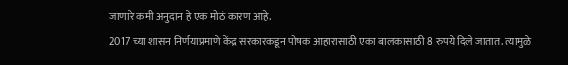जाणारे कमी अनुदान हे एक मोठं कारण आहे.
2017 च्या शासन निर्णयाप्रमाणे केंद्र सरकारकडून पोषक आहारासाठी एका बालकासाठी 8 रुपये दिले जातात. त्यामुळे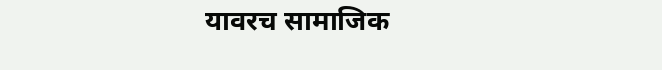यावरच सामाजिक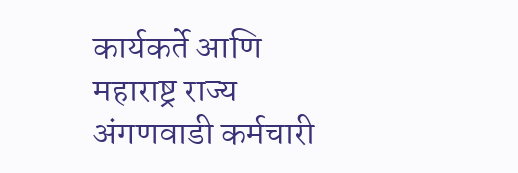कार्यकर्ते आणि महाराष्ट्र राज्य अंगणवाडी कर्मचारी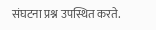संघटना प्रश्न उपस्थित करते.